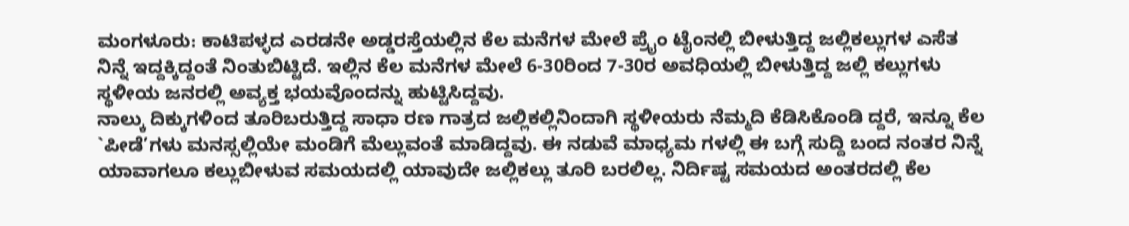ಮಂಗಳೂರು: ಕಾಟಿಪಳ್ಳದ ಎರಡನೇ ಅಡ್ಡರಸ್ತೆಯಲ್ಲಿನ ಕೆಲ ಮನೆಗಳ ಮೇಲೆ ಪ್ರೈಂ ಟೈಂನಲ್ಲಿ ಬೀಳುತ್ತಿದ್ದ ಜಲ್ಲಿಕಲ್ಲುಗಳ ಎಸೆತ ನಿನ್ನೆ ಇದ್ದಕ್ಕಿದ್ದಂತೆ ನಿಂತುಬಿಟ್ಟಿದೆ. ಇಲ್ಲಿನ ಕೆಲ ಮನೆಗಳ ಮೇಲೆ 6-30ರಿಂದ 7-30ರ ಅವಧಿಯಲ್ಲಿ ಬೀಳುತ್ತಿದ್ದ ಜಲ್ಲಿ ಕಲ್ಲುಗಳು ಸ್ಥಳೀಯ ಜನರಲ್ಲಿ ಅವ್ಯಕ್ತ ಭಯವೊಂದನ್ನು ಹುಟ್ಟಿಸಿದ್ದವು.
ನಾಲ್ಕು ದಿಕ್ಕುಗಳಿಂದ ತೂರಿಬರುತ್ತಿದ್ದ ಸಾಧಾ ರಣ ಗಾತ್ರದ ಜಲ್ಲಿಕಲ್ಲಿನಿಂದಾಗಿ ಸ್ಥಳೀಯರು ನೆಮ್ಮದಿ ಕೆಡಿಸಿಕೊಂಡಿ ದ್ದರೆ, ಇನ್ನೂ ಕೆಲ `ಪೀಡೆ’ಗಳು ಮನಸ್ಸಲ್ಲಿಯೇ ಮಂಡಿಗೆ ಮೆಲ್ಲುವಂತೆ ಮಾಡಿದ್ದವು. ಈ ನಡುವೆ ಮಾಧ್ಯಮ ಗಳಲ್ಲಿ ಈ ಬಗ್ಗೆ ಸುದ್ದಿ ಬಂದ ನಂತರ ನಿನ್ನೆ ಯಾವಾಗಲೂ ಕಲ್ಲುಬೀಳುವ ಸಮಯದಲ್ಲಿ ಯಾವುದೇ ಜಲ್ಲಿಕಲ್ಲು ತೂರಿ ಬರಲಿಲ್ಲ. ನಿರ್ದಿಷ್ಟ ಸಮಯದ ಅಂತರದಲ್ಲಿ ಕೆಲ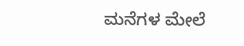ಮನೆಗಳ ಮೇಲೆ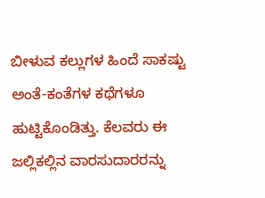ಬೀಳುವ ಕಲ್ಲುಗಳ ಹಿಂದೆ ಸಾಕಷ್ಟು ಅಂತೆ-ಕಂತೆಗಳ ಕಥೆಗಳೂ ಹುಟ್ಟಿಕೊಂಡಿತ್ತು. ಕೆಲವರು ಈ ಜಲ್ಲಿಕಲ್ಲಿನ ವಾರಸುದಾರರನ್ನು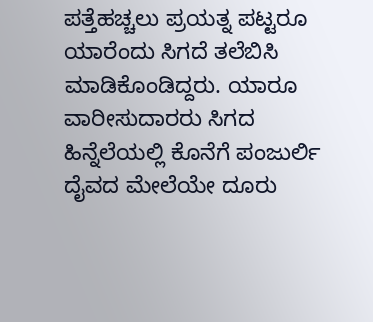ಪತ್ತೆಹಚ್ಚಲು ಪ್ರಯತ್ನ ಪಟ್ಟರೂ ಯಾರೆಂದು ಸಿಗದೆ ತಲೆಬಿಸಿ ಮಾಡಿಕೊಂಡಿದ್ದರು. ಯಾರೂ ವಾರೀಸುದಾರರು ಸಿಗದ ಹಿನ್ನೆಲೆಯಲ್ಲಿ ಕೊನೆಗೆ ಪಂಜುರ್ಲಿ ದೈವದ ಮೇಲೆಯೇ ದೂರು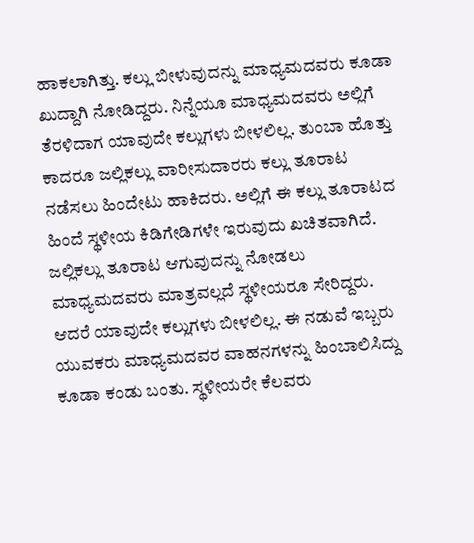ಹಾಕಲಾಗಿತ್ತು. ಕಲ್ಲು ಬೀಳುವುದನ್ನು ಮಾಧ್ಯಮದವರು ಕೂಡಾ ಖುದ್ದಾಗಿ ನೋಡಿದ್ದರು. ನಿನ್ನೆಯೂ ಮಾಧ್ಯಮದವರು ಅಲ್ಲಿಗೆ ತೆರಳಿದಾಗ ಯಾವುದೇ ಕಲ್ಲುಗಳು ಬೀಳಲಿಲ್ಲ. ತುಂಬಾ ಹೊತ್ತು ಕಾದರೂ ಜಲ್ಲಿಕಲ್ಲು ವಾರೀಸುದಾರರು ಕಲ್ಲು ತೂರಾಟ ನಡೆಸಲು ಹಿಂದೇಟು ಹಾಕಿದರು. ಅಲ್ಲಿಗೆ ಈ ಕಲ್ಲು ತೂರಾಟದ ಹಿಂದೆ ಸ್ಥಳೀಯ ಕಿಡಿಗೇಡಿಗಳೇ ಇರುವುದು ಖಚಿತವಾಗಿದೆ.
ಜಲ್ಲಿಕಲ್ಲು ತೂರಾಟ ಆಗುವುದನ್ನು ನೋಡಲು ಮಾಧ್ಯಮದವರು ಮಾತ್ರವಲ್ಲದೆ ಸ್ಥಳೀಯರೂ ಸೇರಿದ್ದರು. ಆದರೆ ಯಾವುದೇ ಕಲ್ಲುಗಳು ಬೀಳಲಿಲ್ಲ. ಈ ನಡುವೆ ಇಬ್ಬರು ಯುವಕರು ಮಾಧ್ಯಮದವರ ವಾಹನಗಳನ್ನು ಹಿಂಬಾಲಿಸಿದ್ದು ಕೂಡಾ ಕಂಡು ಬಂತು. ಸ್ಥಳೀಯರೇ ಕೆಲವರು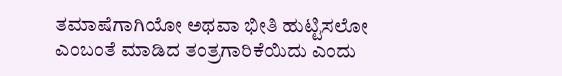ತಮಾಷೆಗಾಗಿಯೋ ಅಥವಾ ಭೀತಿ ಹುಟ್ಟಿಸಲೋ ಎಂಬಂತೆ ಮಾಡಿದ ತಂತ್ರಗಾರಿಕೆಯಿದು ಎಂದು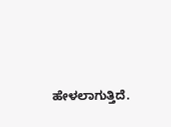ಹೇಳಲಾಗುತ್ತಿದೆ.